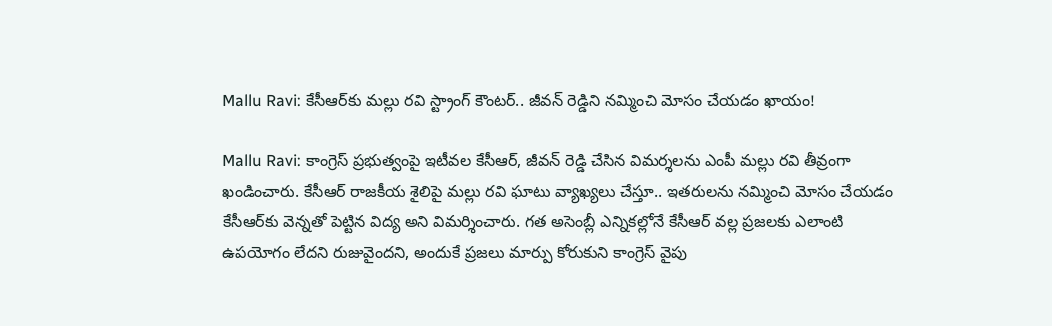Mallu Ravi: కేసీఆర్‌కు మల్లు రవి స్ట్రాంగ్ కౌంటర్.. జీవన్ రెడ్డిని నమ్మించి మోసం చేయడం ఖాయం!

Mallu Ravi: కాంగ్రెస్ ప్రభుత్వంపై ఇటీవల కేసీఆర్, జీవన్ రెడ్డి చేసిన విమర్శలను ఎంపీ మల్లు రవి తీవ్రంగా ఖండించారు. కేసీఆర్ రాజకీయ శైలిపై మల్లు రవి ఘాటు వ్యాఖ్యలు చేస్తూ.. ఇతరులను నమ్మించి మోసం చేయడం కేసీఆర్‌కు వెన్నతో పెట్టిన విద్య అని విమర్శించారు. గత అసెంబ్లీ ఎన్నికల్లోనే కేసీఆర్ వల్ల ప్రజలకు ఎలాంటి ఉపయోగం లేదని రుజువైందని, అందుకే ప్రజలు మార్పు కోరుకుని కాంగ్రెస్ వైపు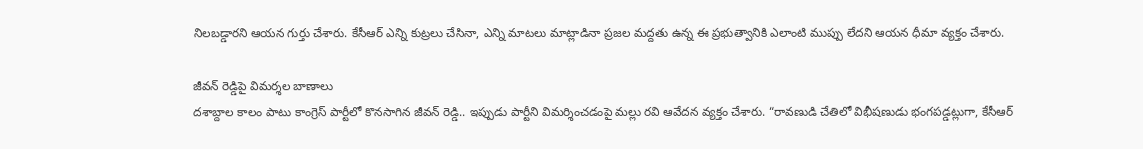నిలబడ్డారని ఆయన గుర్తు చేశారు. కేసీఆర్ ఎన్ని కుట్రలు చేసినా, ఎన్ని మాటలు మాట్లాడినా ప్రజల మద్దతు ఉన్న ఈ ప్రభుత్వానికి ఎలాంటి ముప్పు లేదని ఆయన ధీమా వ్యక్తం చేశారు.

జీవన్ రెడ్డిపై విమర్శల బాణాలు
దశాబ్దాల కాలం పాటు కాంగ్రెస్ పార్టీలో కొనసాగిన జీవన్ రెడ్డి.. ఇప్పుడు పార్టీని విమర్శించడంపై మల్లు రవి ఆవేదన వ్యక్తం చేశారు. “రావణుడి చేతిలో విభీషణుడు భంగపడ్డట్లుగా, కేసీఆర్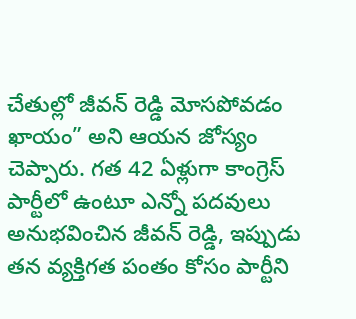చేతుల్లో జీవన్ రెడ్డి మోసపోవడం ఖాయం” అని ఆయన జోస్యం చెప్పారు. గత 42 ఏళ్లుగా కాంగ్రెస్ పార్టీలో ఉంటూ ఎన్నో పదవులు అనుభవించిన జీవన్ రెడ్డి, ఇప్పుడు తన వ్యక్తిగత పంతం కోసం పార్టీని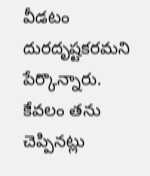వీడటం దురదృష్టకరమని పేర్కొన్నారు. కేవలం తను చెప్పినట్లు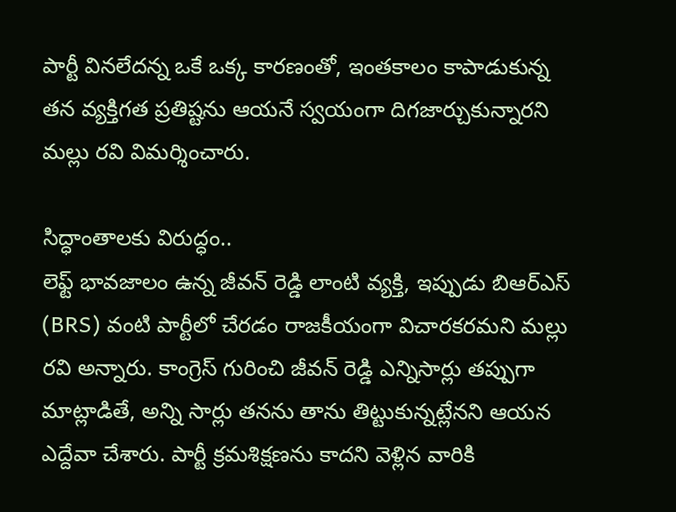పార్టీ వినలేదన్న ఒకే ఒక్క కారణంతో, ఇంతకాలం కాపాడుకున్న తన వ్యక్తిగత ప్రతిష్టను ఆయనే స్వయంగా దిగజార్చుకున్నారని మల్లు రవి విమర్శించారు.

సిద్ధాంతాలకు విరుద్ధం..
లెఫ్ట్ భావజాలం ఉన్న జీవన్ రెడ్డి లాంటి వ్యక్తి, ఇప్పుడు బిఆర్ఎస్ (BRS) వంటి పార్టీలో చేరడం రాజకీయంగా విచారకరమని మల్లు రవి అన్నారు. కాంగ్రెస్ గురించి జీవన్ రెడ్డి ఎన్నిసార్లు తప్పుగా మాట్లాడితే, అన్ని సార్లు తనను తాను తిట్టుకున్నట్లేనని ఆయన ఎద్దేవా చేశారు. పార్టీ క్రమశిక్షణను కాదని వెళ్లిన వారికి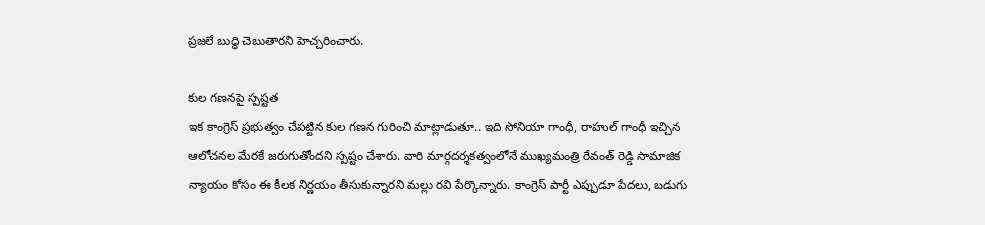ప్రజలే బుద్ధి చెబుతారని హెచ్చరించారు.

కుల గణనపై స్పష్టత
ఇక కాంగ్రెస్ ప్రభుత్వం చేపట్టిన కుల గణన గురించి మాట్లాడుతూ.. ఇది సోనియా గాంధీ, రాహుల్ గాంధీ ఇచ్చిన ఆలోచనల మేరకే జరుగుతోందని స్పష్టం చేశారు. వారి మార్గదర్శకత్వంలోనే ముఖ్యమంత్రి రేవంత్ రెడ్డి సామాజిక న్యాయం కోసం ఈ కీలక నిర్ణయం తీసుకున్నారని మల్లు రవి పేర్కొన్నారు. కాంగ్రెస్ పార్టీ ఎప్పుడూ పేదలు, బడుగు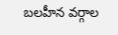బలహీన వర్గాల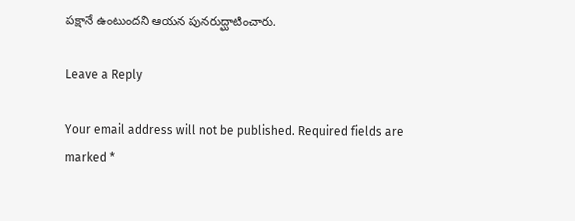పక్షానే ఉంటుందని ఆయన పునరుద్ఘాటించారు.

Leave a Reply

Your email address will not be published. Required fields are marked *